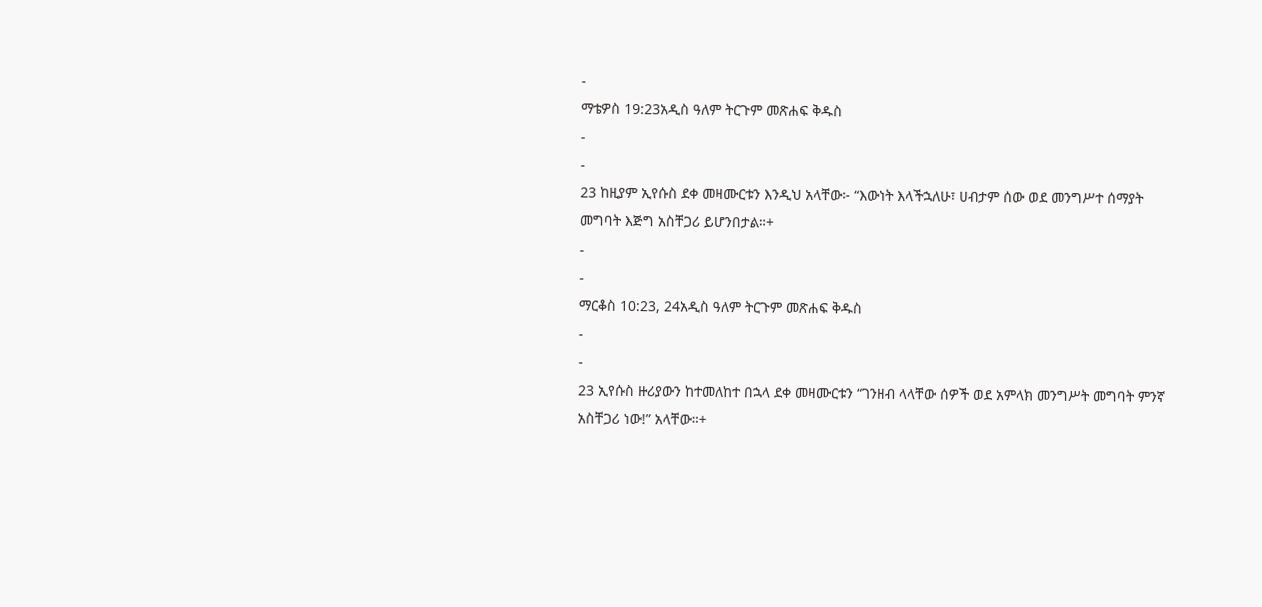-
ማቴዎስ 19:23አዲስ ዓለም ትርጉም መጽሐፍ ቅዱስ
-
-
23 ከዚያም ኢየሱስ ደቀ መዛሙርቱን እንዲህ አላቸው፦ “እውነት እላችኋለሁ፣ ሀብታም ሰው ወደ መንግሥተ ሰማያት መግባት እጅግ አስቸጋሪ ይሆንበታል።+
-
-
ማርቆስ 10:23, 24አዲስ ዓለም ትርጉም መጽሐፍ ቅዱስ
-
-
23 ኢየሱስ ዙሪያውን ከተመለከተ በኋላ ደቀ መዛሙርቱን “ገንዘብ ላላቸው ሰዎች ወደ አምላክ መንግሥት መግባት ምንኛ አስቸጋሪ ነው!” አላቸው።+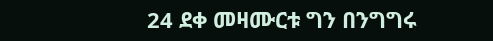24 ደቀ መዛሙርቱ ግን በንግግሩ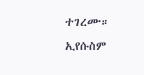ተገረሙ። ኢየሱስም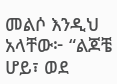መልሶ እንዲህ አላቸው፦ “ልጆቼ ሆይ፣ ወደ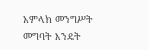አምላክ መንግሥት መግባት እንዴት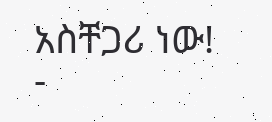አስቸጋሪ ነው!
-